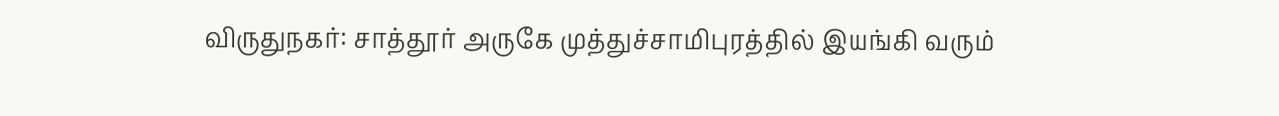விருதுநகர்: சாத்தூர் அருகே முத்துச்சாமிபுரத்தில் இயங்கி வரும்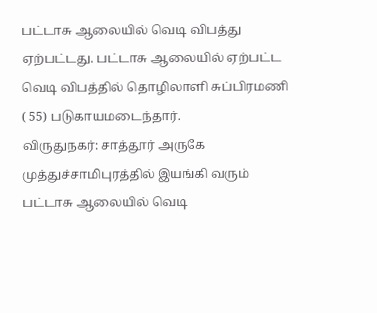பட்டாசு ஆலையில் வெடி விபத்து ஏற்பட்டது. பட்டாசு ஆலையில் ஏற்பட்ட வெடி விபத்தில் தொழிலாளி சுப்பிரமணி ( 55) படுகாயமடைந்தார்.
விருதுநகர்: சாத்தூர் அருகே முத்துச்சாமிபுரத்தில் இயங்கி வரும் பட்டாசு ஆலையில் வெடி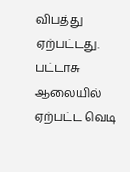விபத்து ஏற்பட்டது. பட்டாசு ஆலையில் ஏற்பட்ட வெடி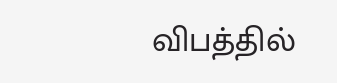விபத்தில்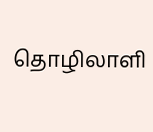தொழிலாளி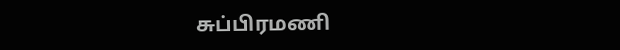சுப்பிரமணி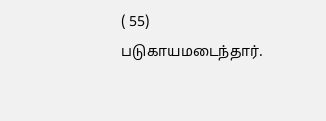( 55) படுகாயமடைந்தார்.